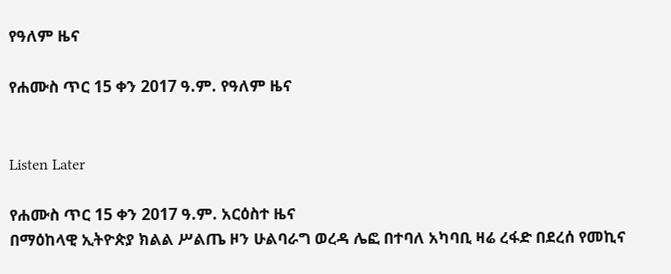የዓለም ዜና

የሐሙስ ጥር 15 ቀን 2017 ዓ.ም. የዓለም ዜና


Listen Later

የሐሙስ ጥር 15 ቀን 2017 ዓ.ም. አርዕስተ ዜና
በማዕከላዊ ኢትዮጵያ ክልል ሥልጤ ዞን ሁልባራግ ወረዳ ሌፎ በተባለ አካባቢ ዛሬ ረፋድ በደረሰ የመኪና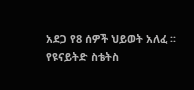አደጋ የ8 ሰዎች ህይወት አለፈ ፡፡
የዩናይትድ ስቴትስ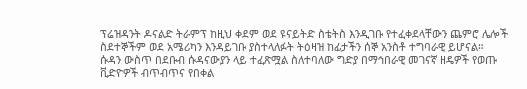ፕሬዝዳንት ዶናልድ ትራምፕ ከዚህ ቀደም ወደ ዩናይትድ ስቴትስ እንዲገቡ የተፈቀደላቸውን ጨምሮ ሌሎች ስደተኞችም ወደ አሜሪካን እንዳይገቡ ያስተላለፉት ትዕዛዝ ከፊታችን ሰኞ አንስቶ ተግባራዊ ይሆናል።
ሱዳን ውስጥ በደቡብ ሱዳናውያን ላይ ተፈጽሟል ስለተባለው ግድያ በማኅበራዊ መገናኛ ዘዴዎች የወጡ ቪድዮዎች ብጥብጥና የበቀል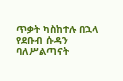ጥቃት ካስከተሉ በኋላ የደቡብ ሱዳን ባለሥልጣናት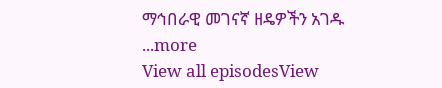ማኅበራዊ መገናኛ ዘዴዎችን አገዱ
...more
View all episodesView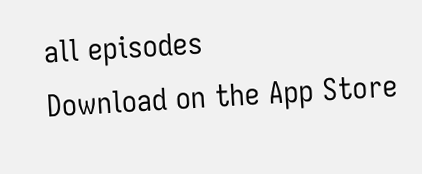all episodes
Download on the App Store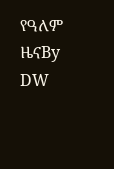የዓለም ዜናBy DW